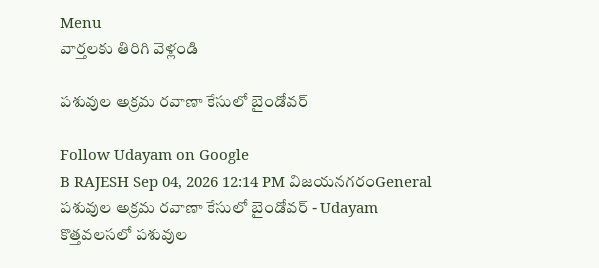Menu
వార్తలకు తిరిగి వెళ్లండి

పశువుల అక్రమ రవాణా కేసులో బైండోవర్

Follow Udayam on Google
B RAJESH Sep 04, 2026 12:14 PM విజయనగరంGeneral
పశువుల అక్రమ రవాణా కేసులో బైండోవర్ - Udayam
కొత్తవలసలో పశువుల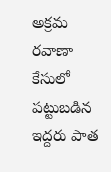అక్రమ రవాణా కేసులో పట్టుబడిన ఇద్దరు పాత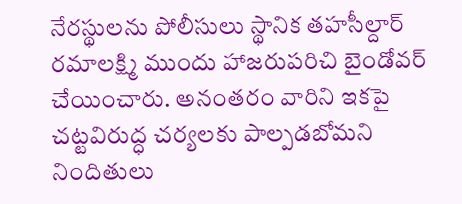నేరస్థులను పోలీసులు స్థానిక తహసీల్దార్ రమాలక్ష్మి ముందు హాజరుపరిచి బైండోవర్ చేయించారు. అనంతరం వారిని ఇకపై చట్టవిరుద్ధ చర్యలకు పాల్పడబోమని నిందితులు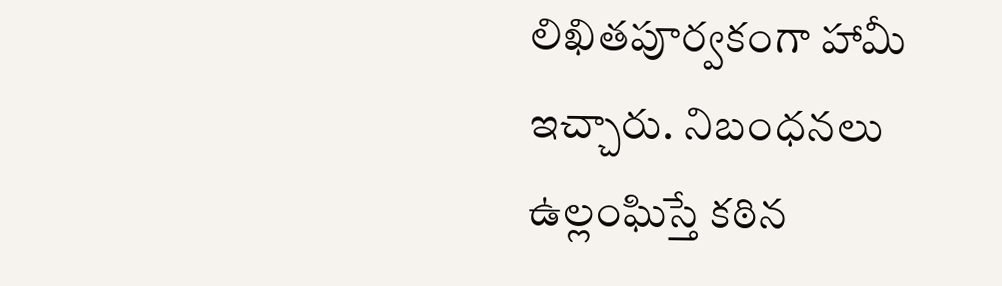లిఖితపూర్వకంగా హామీ ఇచ్చారు. నిబంధనలు ఉల్లంఘిస్తే కఠిన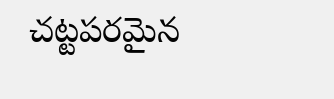చట్టపరమైన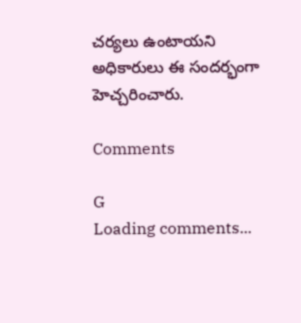చర్యలు ఉంటాయని అధికారులు ఈ సందర్భంగా హెచ్చరించారు.

Comments

G
Loading comments...